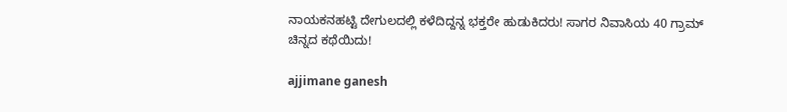ನಾಯಕನಹಟ್ಟಿ ದೇಗುಲದಲ್ಲಿ ಕಳೆದಿದ್ದನ್ನ ಭಕ್ತರೇ ಹುಡುಕಿದರು! ಸಾಗರ ನಿವಾಸಿಯ 40 ಗ್ರಾಮ್ ಚಿನ್ನದ ಕಥೆಯಿದು!

ajjimane ganesh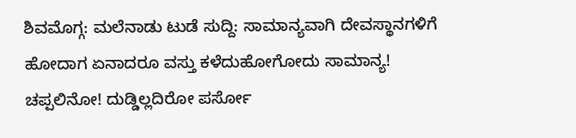ಶಿವಮೊಗ್ಗ: ಮಲೆನಾಡು ಟುಡೆ ಸುದ್ದಿ: ಸಾಮಾನ್ಯವಾಗಿ ದೇವಸ್ಥಾನಗಳಿಗೆ ಹೋದಾಗ ಏನಾದರೂ ವಸ್ತು ಕಳೆದುಹೋಗೋದು ಸಾಮಾನ್ಯ! ಚಪ್ಪಲಿನೋ! ದುಡ್ಡಿಲ್ಲದಿರೋ ಪರ್ಸೋ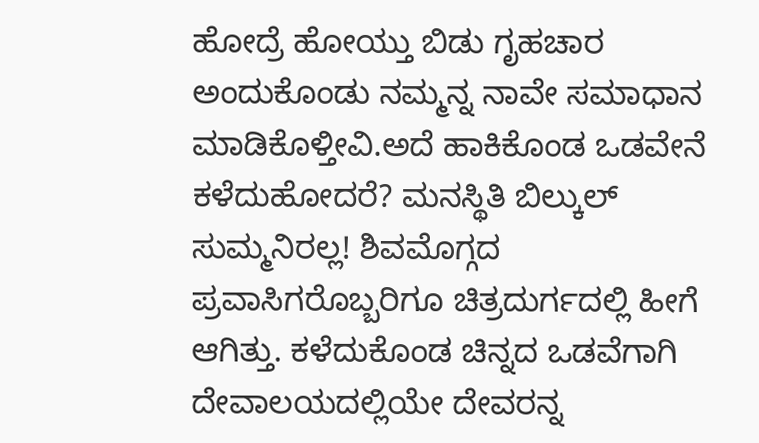ಹೋದ್ರೆ ಹೋಯ್ತು ಬಿಡು ಗೃಹಚಾರ ಅಂದುಕೊಂಡು ನಮ್ಮನ್ನ ನಾವೇ ಸಮಾಧಾನ ಮಾಡಿಕೊಳ್ತೀವಿ.ಅದೆ ಹಾಕಿಕೊಂಡ ಒಡವೇನೆ ಕಳೆದುಹೋದರೆ? ಮನಸ್ಥಿತಿ ಬಿಲ್ಕುಲ್ ಸುಮ್ಮನಿರಲ್ಲ! ಶಿವಮೊಗ್ಗದ ಪ್ರವಾಸಿಗರೊಬ್ಬರಿಗೂ ಚಿತ್ರದುರ್ಗದಲ್ಲಿ ಹೀಗೆ ಆಗಿತ್ತು. ಕಳೆದುಕೊಂಡ ಚಿನ್ನದ ಒಡವೆಗಾಗಿ ದೇವಾಲಯದಲ್ಲಿಯೇ ದೇವರನ್ನ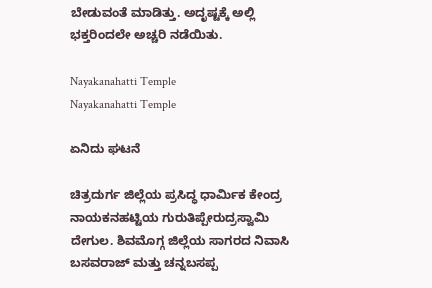ಬೇಡುವಂತೆ ಮಾಡಿತ್ತು. ಅದೃಷ್ಟಕ್ಕೆ ಅಲ್ಲಿ ಭಕ್ತರಿಂದಲೇ ಅಚ್ಚರಿ ನಡೆಯಿತು.

Nayakanahatti Temple
Nayakanahatti Temple

ಏನಿದು ಘಟನೆ

ಚಿತ್ರದುರ್ಗ ಜಿಲ್ಲೆಯ ಪ್ರಸಿದ್ಧ ಧಾರ್ಮಿಕ ಕೇಂದ್ರ ನಾಯಕನಹಟ್ಟಿಯ ಗುರುತಿಪ್ಪೇರುದ್ರಸ್ವಾಮಿ ದೇಗುಲ. ಶಿವಮೊಗ್ಗ ಜಿಲ್ಲೆಯ ಸಾಗರದ ನಿವಾಸಿ ಬಸವರಾಜ್ ಮತ್ತು ಚನ್ನಬಸಪ್ಪ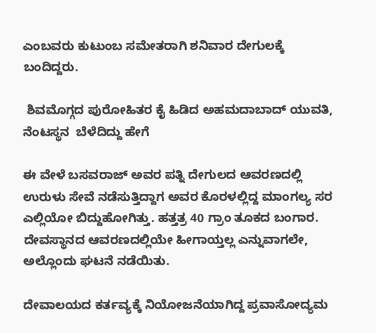ಎಂಬವರು ಕುಟುಂಬ ಸಮೇತರಾಗಿ ಶನಿವಾರ ದೇಗುಲಕ್ಕೆ ಬಂದಿದ್ದರು.

 ಶಿವಮೊಗ್ಗದ ಪುರೋಹಿತರ ಕೈ ಹಿಡಿದ ಅಹಮದಾಬಾದ್ ಯುವತಿ, ನೆಂಟಸ್ಥನ  ಬೆಳೆದಿದ್ದು ಹೇಗೆ

ಈ ವೇಳೆ ಬಸವರಾಜ್ ಅವರ ಪತ್ನಿ ದೇಗುಲದ ಆವರಣದಲ್ಲಿ ಉರುಳು ಸೇವೆ ನಡೆಸುತ್ತಿದ್ದಾಗ ಅವರ ಕೊರಳಲ್ಲಿದ್ದ ಮಾಂಗಲ್ಯ ಸರ ಎಲ್ಲಿಯೋ ಬಿದ್ದುಹೋಗಿತ್ತು. ಹತ್ತತ್ರ 40 ಗ್ರಾಂ ತೂಕದ ಬಂಗಾರ. ದೇವಸ್ಥಾನದ ಆವರಣದಲ್ಲಿಯೇ ಹೀಗಾಯ್ತಲ್ಲ ಎನ್ನುವಾಗಲೇ, ಅಲ್ಲೊಂದು ಘಟನೆ ನಡೆಯಿತು.

ದೇವಾಲಯದ ಕರ್ತವ್ಯಕ್ಕೆ ನಿಯೋಜನೆಯಾಗಿದ್ದ ಪ್ರವಾಸೋದ್ಯಮ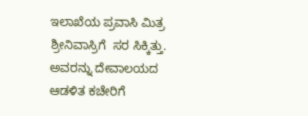ಇಲಾಖೆಯ ಪ್ರವಾಸಿ ಮಿತ್ರ ಶ್ರೀನಿವಾಸ್ರಿಗೆ  ಸರ ಸಿಕ್ಕಿತ್ತು. ಅವರನ್ನು ದೇವಾಲಯದ ಆಡಳಿತ ಕಚೇರಿಗೆ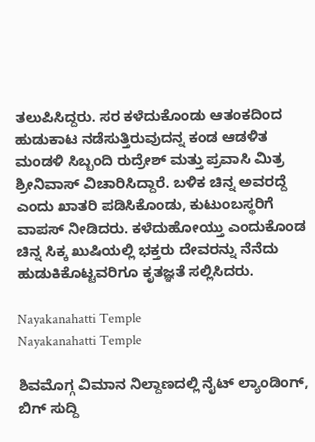ತಲುಪಿಸಿದ್ದರು. ಸರ ಕಳೆದುಕೊಂಡು ಆತಂಕದಿಂದ ಹುಡುಕಾಟ ನಡೆಸುತ್ತಿರುವುದನ್ನ ಕಂಡ ಆಡಳಿತ ಮಂಡಳಿ ಸಿಬ್ಬಂದಿ ರುದ್ರೇಶ್ ಮತ್ತು ಪ್ರವಾಸಿ ಮಿತ್ರ ಶ್ರೀನಿವಾಸ್ ವಿಚಾರಿಸಿದ್ದಾರೆ. ಬಳಿಕ ಚಿನ್ನ ಅವರದ್ದೆ ಎಂದು ಖಾತರಿ ಪಡಿಸಿಕೊಂಡು, ಕುಟುಂಬಸ್ಥರಿಗೆ ವಾಪಸ್ ನೀಡಿದರು. ಕಳೆದುಹೋಯ್ತು ಎಂದುಕೊಂಡ ಚಿನ್ನ ಸಿಕ್ಕ ಖುಷಿಯಲ್ಲಿ ಭಕ್ತರು ದೇವರನ್ನು ನೆನೆದು ಹುಡುಕಿಕೊಟ್ಟವರಿಗೂ ಕೃತಜ್ಞತೆ ಸಲ್ಲಿಸಿದರು.

Nayakanahatti Temple
Nayakanahatti Temple

ಶಿವಮೊಗ್ಗ ವಿಮಾನ ನಿಲ್ದಾಣದಲ್ಲಿ ನೈಟ್ ಲ್ಯಾಂಡಿಂಗ್, ಬಿಗ್ ಸುದ್ದಿ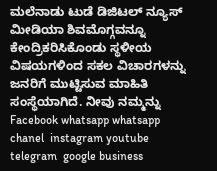ಮಲೆನಾಡು ಟುಡೆ ಡಿಜಿಟಲ್ ನ್ಯೂಸ್ ಮೀಡಿಯಾ ಶಿವಮೊಗ್ಗವನ್ನೂ ಕೇಂದ್ರಿಕರಿಸಿಕೊಂಡು ಸ್ಥಳೀಯ ವಿಷಯಗಳಿಂದ ಸಕಲ ವಿಚಾರಗಳನ್ನು ಜನರಿಗೆ ಮುಟ್ಟಿಸುವ ಮಾಹಿತಿ ಸಂಸ್ಥೆಯಾಗಿದೆ. ನೀವು ನಮ್ಮನ್ನು Facebook whatsapp whatsapp chanel  instagram youtube telegram  google business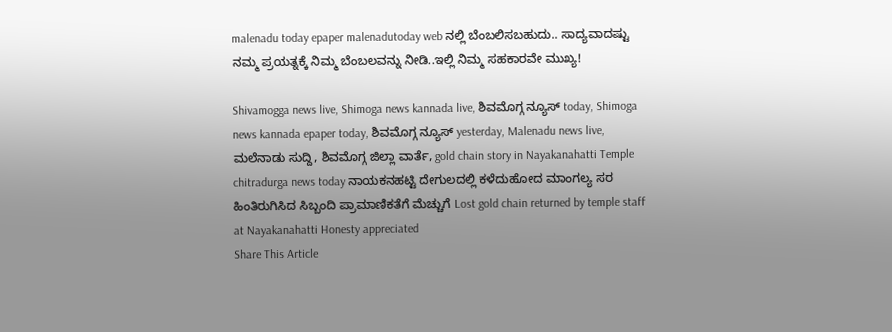malenadu today epaper malenadutoday web ನಲ್ಲಿ ಬೆಂಬಲಿಸಬಹುದು.. ಸಾದ್ಯವಾದಷ್ಟು ನಮ್ಮ ಪ್ರಯತ್ನಕ್ಕೆ ನಿಮ್ಮ ಬೆಂಬಲವನ್ನು ನೀಡಿ..ಇಲ್ಲಿ ನಿಮ್ಮ ಸಹಕಾರವೇ ಮುಖ್ಯ!

Shivamogga news live, Shimoga news kannada live, ಶಿವಮೊಗ್ಗ ನ್ಯೂಸ್ today, Shimoga news kannada epaper today, ಶಿವಮೊಗ್ಗ ನ್ಯೂಸ್ yesterday, Malenadu news live, ಮಲೆನಾಡು ಸುದ್ದಿ, ಶಿವಮೊಗ್ಗ ಜಿಲ್ಲಾ ವಾರ್ತೆ, gold chain story in Nayakanahatti Temple chitradurga news today ನಾಯಕನಹಟ್ಟಿ ದೇಗುಲದಲ್ಲಿ ಕಳೆದುಹೋದ ಮಾಂಗಲ್ಯ ಸರ ಹಿಂತಿರುಗಿಸಿದ ಸಿಬ್ಬಂದಿ ಪ್ರಾಮಾಣಿಕತೆಗೆ ಮೆಚ್ಚುಗೆ Lost gold chain returned by temple staff at Nayakanahatti Honesty appreciated
Share This Article